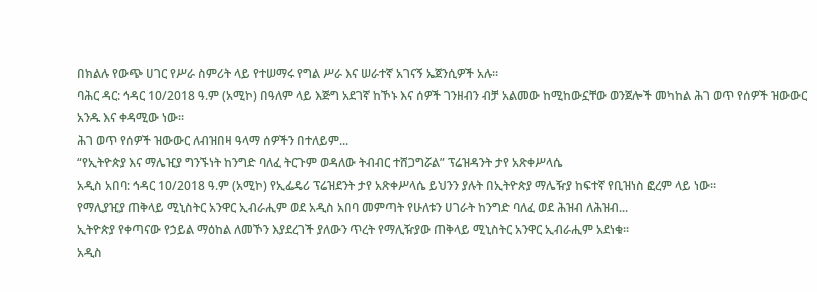በክልሉ የውጭ ሀገር የሥራ ስምሪት ላይ የተሠማሩ የግል ሥራ እና ሠራተኛ አገናኝ ኤጀንሲዎች አሉ።
ባሕር ዳር: ኅዳር 10/2018 ዓ.ም (አሚኮ) በዓለም ላይ እጅግ አደገኛ ከኾኑ እና ሰዎች ገንዘብን ብቻ አልመው ከሚከውኗቸው ወንጀሎች መካከል ሕገ ወጥ የሰዎች ዝውውር አንዱ እና ቀዳሚው ነው፡፡
ሕገ ወጥ የሰዎች ዝውውር ለብዝበዛ ዓላማ ሰዎችን በተለይም...
“የኢትዮጵያ እና ማሌዢያ ግንኙነት ከንግድ ባለፈ ትርጉም ወዳለው ትብብር ተሸጋግሯል” ፕሬዝዳንት ታየ አጽቀሥላሴ
አዲስ አበባ: ኅዳር 10/2018 ዓ.ም (አሚኮ) የኢፌዴሪ ፕሬዝደንት ታየ አጽቀሥላሴ ይህንን ያሉት በኢትዮጵያ ማሌዥያ ከፍተኛ የቢዝነስ ፎረም ላይ ነው።
የማሊያዢያ ጠቅላይ ሚኒስትር አንዋር ኢብራሒም ወደ አዲስ አበባ መምጣት የሁለቱን ሀገራት ከንግድ ባለፈ ወደ ሕዝብ ለሕዝብ...
ኢትዮጵያ የቀጣናው የኃይል ማዕከል ለመኾን እያደረገች ያለውን ጥረት የማሊዥያው ጠቅላይ ሚኒስትር አንዋር ኢብራሒም አደነቁ።
አዲስ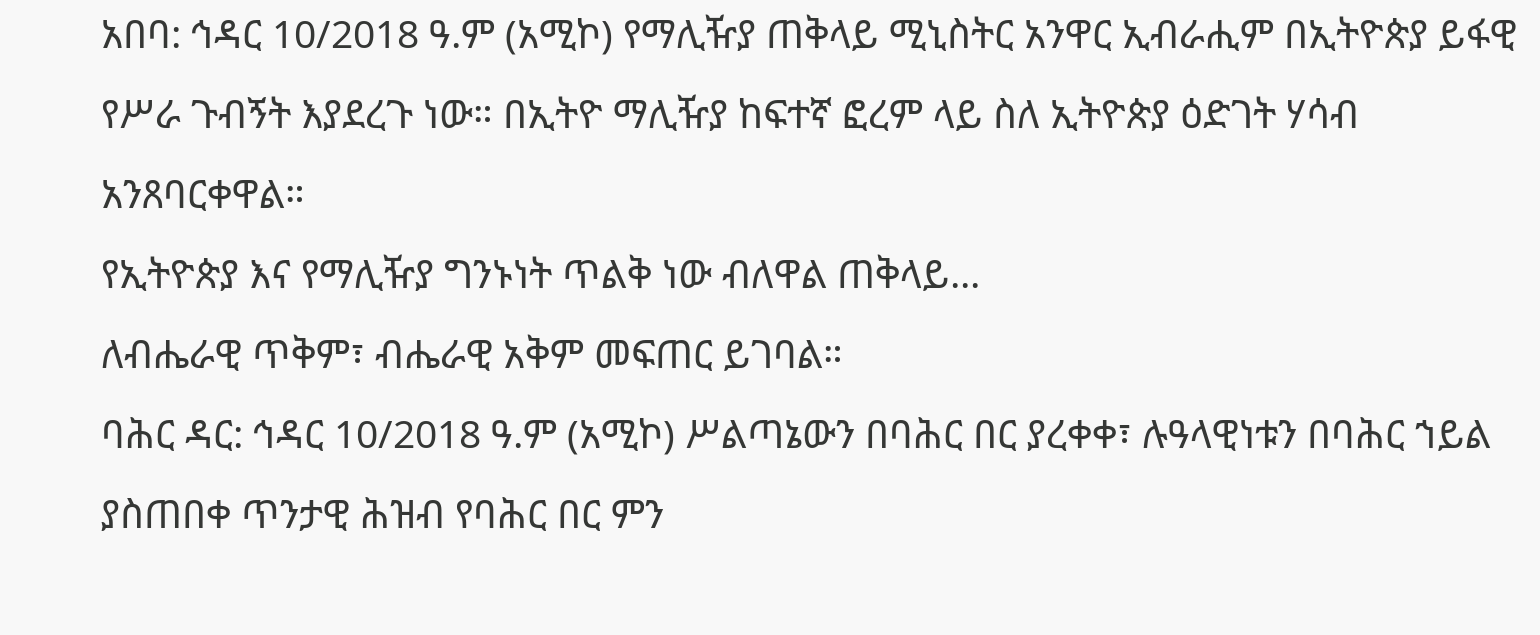አበባ: ኅዳር 10/2018 ዓ.ም (አሚኮ) የማሊዥያ ጠቅላይ ሚኒስትር አንዋር ኢብራሒም በኢትዮጵያ ይፋዊ የሥራ ጉብኝት እያደረጉ ነው። በኢትዮ ማሊዥያ ከፍተኛ ፎረም ላይ ስለ ኢትዮጵያ ዕድገት ሃሳብ አንጸባርቀዋል።
የኢትዮጵያ እና የማሊዥያ ግንኑነት ጥልቅ ነው ብለዋል ጠቅላይ...
ለብሔራዊ ጥቅም፣ ብሔራዊ አቅም መፍጠር ይገባል።
ባሕር ዳር: ኅዳር 10/2018 ዓ.ም (አሚኮ) ሥልጣኔውን በባሕር በር ያረቀቀ፣ ሉዓላዊነቱን በባሕር ኀይል ያስጠበቀ ጥንታዊ ሕዝብ የባሕር በር ምን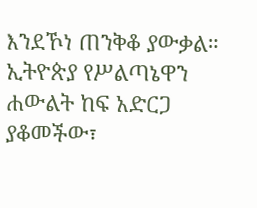እንደኾነ ጠንቅቆ ያውቃል።
ኢትዮጵያ የሥልጣኔዋን ሐውልት ከፍ አድርጋ ያቆመችው፣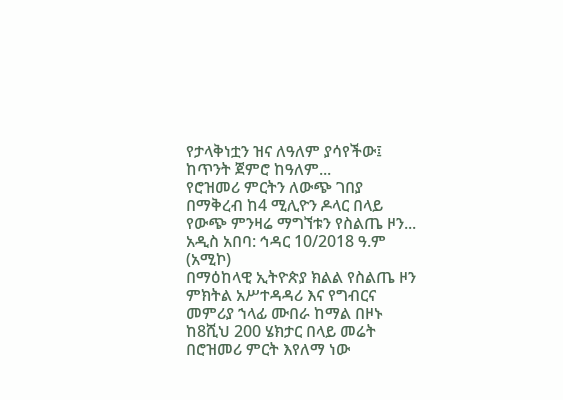የታላቅነቷን ዝና ለዓለም ያሳየችው፤ ከጥንት ጀምሮ ከዓለም...
የሮዝመሪ ምርትን ለውጭ ገበያ በማቅረብ ከ4 ሚሊዮን ዶላር በላይ የውጭ ምንዛሬ ማግኘቱን የስልጤ ዞን...
አዲስ አበባ: ኅዳር 10/2018 ዓ.ም (አሚኮ)
በማዕከላዊ ኢትዮጵያ ክልል የስልጤ ዞን ምክትል አሥተዳዳሪ እና የግብርና መምሪያ ኀላፊ ሙበራ ከማል በዞኑ ከ8ሺህ 200 ሄክታር በላይ መሬት በሮዝመሪ ምርት እየለማ ነው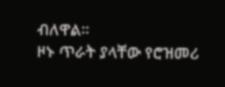ብለዋል።
ዞኑ ጥራት ያላቸው የሮዝመሪ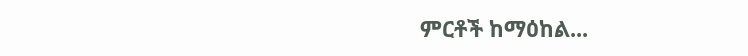ምርቶች ከማዕከል...